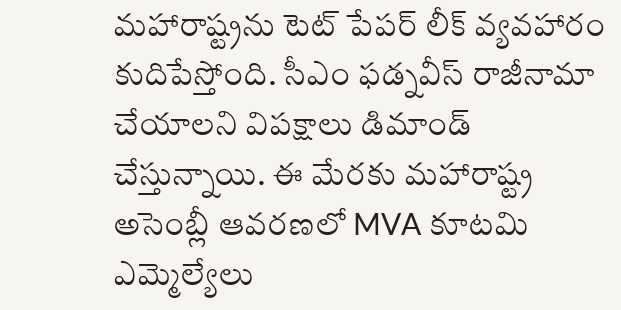మహారాష్ట్రను టెట్ పేపర్ లీక్ వ్యవహారం కుదిపేస్తోంది. సీఎం ఫడ్నవీస్ రాజీనామా చేయాలని విపక్షాలు డిమాండ్ చేస్తున్నాయి. ఈ మేరకు మహారాష్ట్ర అసెంబ్లీ ఆవరణలో MVA కూటమి ఎమ్మెల్యేలు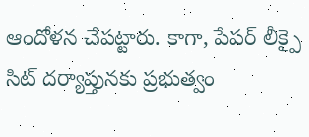ఆందోళన చేపట్టారు. కాగా, పేపర్ లీక్పై సిట్ దర్యాప్తునకు ప్రభుత్వం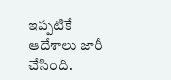ఇప్పటికే ఆదేశాలు జారీ చేసింది.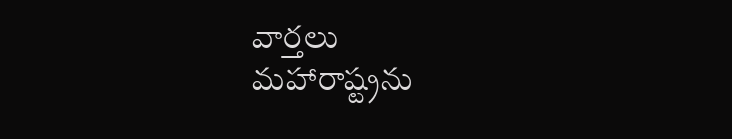వార్తలు
మహారాష్ట్రను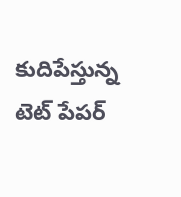కుదిపేస్తున్న టెట్ పేపర్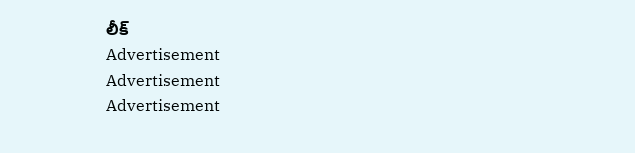లీక్
Advertisement
Advertisement
Advertisement